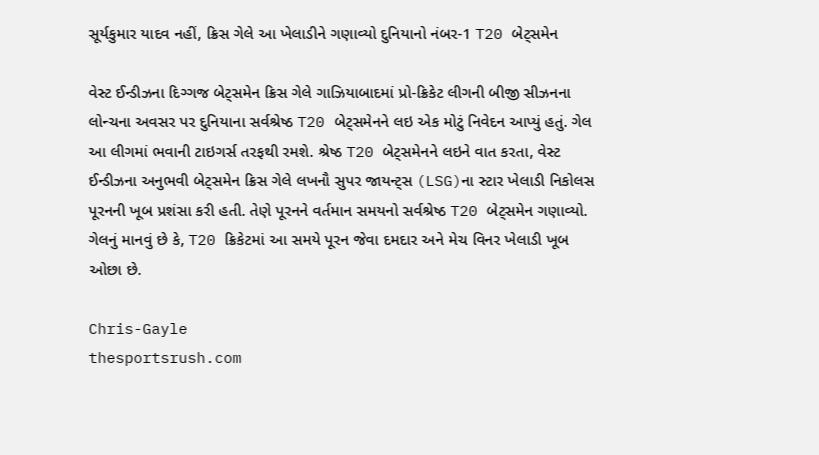સૂર્યકુમાર યાદવ નહીં, ક્રિસ ગેલે આ ખેલાડીને ગણાવ્યો દુનિયાનો નંબર-1 T20 બેટ્સમેન

વેસ્ટ ઈન્ડીઝના દિગ્ગજ બેટ્સમેન ક્રિસ ગેલે ગાઝિયાબાદમાં પ્રો-ક્રિકેટ લીગની બીજી સીઝનના લોન્ચના અવસર પર દુનિયાના સર્વશ્રેષ્ઠ T20 બેટ્સમેનને લઇ એક મોટું નિવેદન આપ્યું હતું. ગેલ આ લીગમાં ભવાની ટાઇગર્સ તરફથી રમશે. શ્રેષ્ઠ T20 બેટ્સમેનને લઇને વાત કરતા, વેસ્ટ ઈન્ડીઝના અનુભવી બેટ્સમેન ક્રિસ ગેલે લખનૌ સુપર જાયન્ટ્સ (LSG)ના સ્ટાર ખેલાડી નિકોલસ પૂરનની ખૂબ પ્રશંસા કરી હતી. તેણે પૂરનને વર્તમાન સમયનો સર્વશ્રેષ્ઠ T20 બેટ્સમેન ગણાવ્યો. ગેલનું માનવું છે કે, T20 ક્રિકેટમાં આ સમયે પૂરન જેવા દમદાર અને મેચ વિનર ખેલાડી ખૂબ ઓછા છે.

Chris-Gayle
thesportsrush.com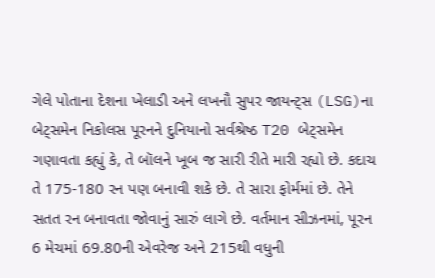ગેલે પોતાના દેશના ખેલાડી અને લખનૌ સુપર જાયન્ટ્સ (LSG)ના બેટ્સમેન નિકોલસ પૂરનને દુનિયાનો સર્વશ્રેષ્ઠ T20 બેટ્સમેન ગણાવતા કહ્યું કે, તે બૉલને ખૂબ જ સારી રીતે મારી રહ્યો છે. કદાચ તે 175-180 રન પણ બનાવી શકે છે. તે સારા ફોર્મમાં છે. તેને સતત રન બનાવતા જોવાનું સારું લાગે છે. વર્તમાન સીઝનમાં, પૂરન 6 મેચમાં 69.80ની એવરેજ અને 215થી વધુની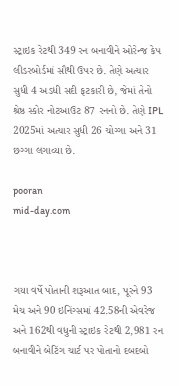સ્ટ્રાઇક રેટથી 349 રન બનાવીને ઓરેન્જ કેપ લીડરબોર્ડમાં સૌથી ઉપર છે. તેણે અત્યાર સુધી 4 અડધી સદી ફટકારી છે, જેમાં તેનો શ્રેષ્ઠ સ્કોર નોટઆઉટ 87 રનનો છે. તેણે IPL 2025માં અત્યાર સુધી 26 ચોગ્ગા અને 31 છગ્ગા લગાવ્યા છે.

pooran
mid-day.com



ગયા વર્ષે પોતાની શરૂઆત બાદ, પૂરને 93 મેચ અને 90 ઇનિંગ્સમાં 42.58ની એવરેજ અને 162થી વધુની સ્ટ્રાઇક રેટથી 2,981 રન બનાવીને બેટિંગ ચાર્ટ પર પોતાનો દબદબો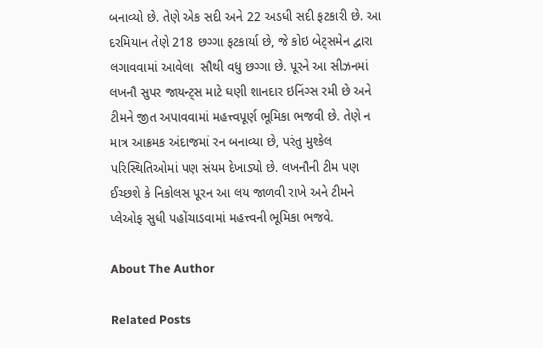બનાવ્યો છે. તેણે એક સદી અને 22 અડધી સદી ફટકારી છે. આ દરમિયાન તેણે 218 છગ્ગા ફટકાર્યા છે, જે કોઇ બેટ્સમેન દ્વારા લગાવવામાં આવેલા  સૌથી વધુ છગ્ગા છે. પૂરને આ સીઝનમાં લખનૌ સુપર જાયન્ટ્સ માટે ઘણી શાનદાર ઇનિંગ્સ રમી છે અને ટીમને જીત અપાવવામાં મહત્ત્વપૂર્ણ ભૂમિકા ભજવી છે. તેણે ન માત્ર આક્રમક અંદાજમાં રન બનાવ્યા છે, પરંતુ મુશ્કેલ પરિસ્થિતિઓમાં પણ સંયમ દેખાડ્યો છે. લખનૌની ટીમ પણ ઈચ્છશે કે નિકોલસ પૂરન આ લય જાળવી રાખે અને ટીમને પ્લેઓફ સુધી પહોંચાડવામાં મહત્ત્વની ભૂમિકા ભજવે.

About The Author

Related Posts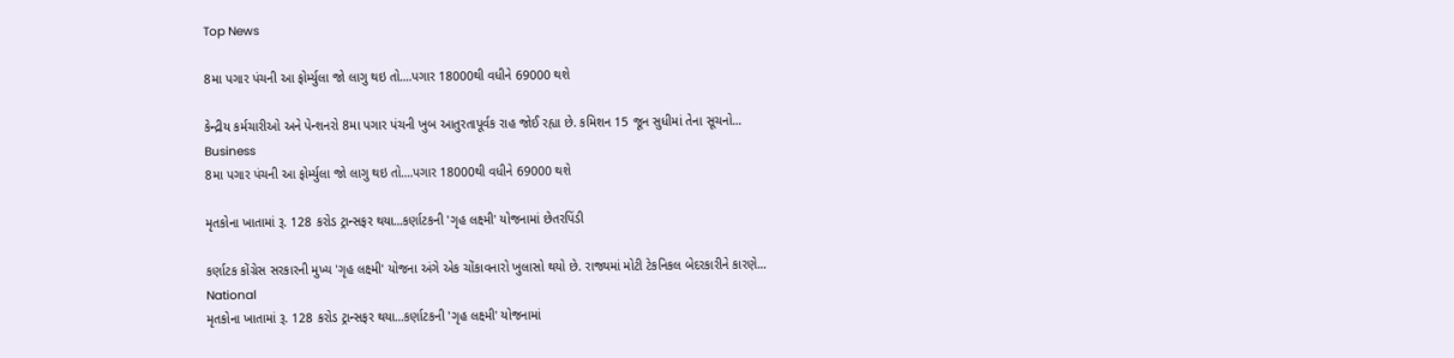Top News

8મા પગાર પંચની આ ફોર્મ્યુલા જો લાગુ થઇ તો....પગાર 18000થી વધીને 69000 થશે

કેન્દ્રીય કર્મચારીઓ અને પેન્શનરો 8મા પગાર પંચની ખુબ આતુરતાપૂર્વક રાહ જોઈ રહ્યા છે. કમિશન 15 જૂન સુધીમાં તેના સૂચનો...
Business
8મા પગાર પંચની આ ફોર્મ્યુલા જો લાગુ થઇ તો....પગાર 18000થી વધીને 69000 થશે

મૃતકોના ખાતામાં રૂ. 128 કરોડ ટ્રાન્સફર થયા...કર્ણાટકની 'ગૃહ લક્ષ્મી' યોજનામાં છેતરપિંડી

કર્ણાટક કોંગ્રેસ સરકારની મુખ્ય 'ગૃહ લક્ષ્મી' યોજના અંગે એક ચોંકાવનારો ખુલાસો થયો છે. રાજ્યમાં મોટી ટેકનિકલ બેદરકારીને કારણે...
National
મૃતકોના ખાતામાં રૂ. 128 કરોડ ટ્રાન્સફર થયા...કર્ણાટકની 'ગૃહ લક્ષ્મી' યોજનામાં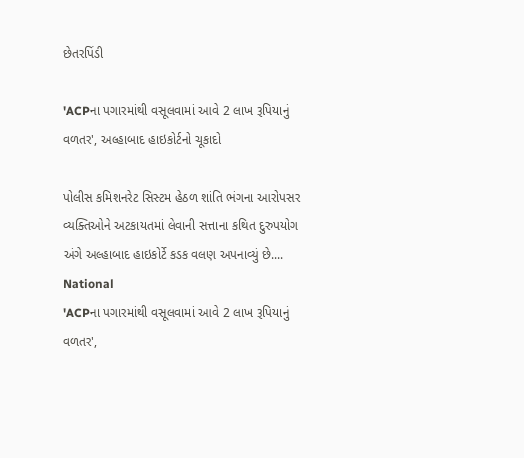છેતરપિંડી

'ACPના પગારમાંથી વસૂલવામાં આવે 2 લાખ રૂપિયાનું વળતર', અલ્હાબાદ હાઇકોર્ટનો ચૂકાદો

પોલીસ કમિશનરેટ સિસ્ટમ હેઠળ શાંતિ ભંગના આરોપસર વ્યક્તિઓને અટકાયતમાં લેવાની સત્તાના કથિત દુરુપયોગ અંગે અલ્હાબાદ હાઇકોર્ટે કડક વલણ અપનાવ્યું છે....
National
'ACPના પગારમાંથી વસૂલવામાં આવે 2 લાખ રૂપિયાનું વળતર',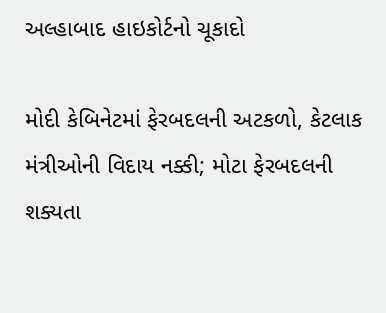અલ્હાબાદ હાઇકોર્ટનો ચૂકાદો

મોદી કેબિનેટમાં ફેરબદલની અટકળો, કેટલાક મંત્રીઓની વિદાય નક્કી; મોટા ફેરબદલની શક્યતા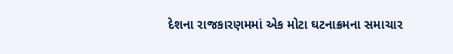દેશના રાજકારણમમાં એક મોટા ઘટનાક્રમના સમાચાર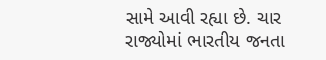સામે આવી રહ્યા છે. ચાર રાજ્યોમાં ભારતીય જનતા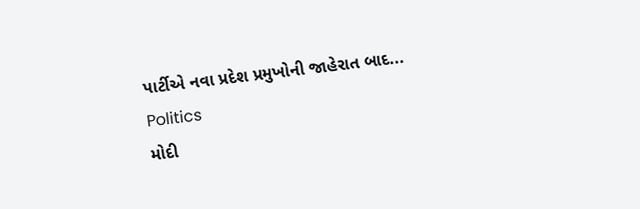પાર્ટીએ નવા પ્રદેશ પ્રમુખોની જાહેરાત બાદ...
Politics
મોદી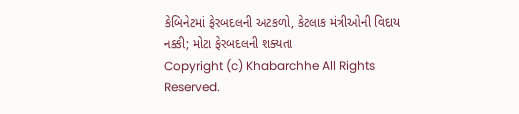કેબિનેટમાં ફેરબદલની અટકળો, કેટલાક મંત્રીઓની વિદાય નક્કી; મોટા ફેરબદલની શક્યતા
Copyright (c) Khabarchhe All Rights Reserved.